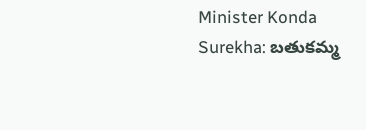Minister Konda Surekha: బతుకమ్మ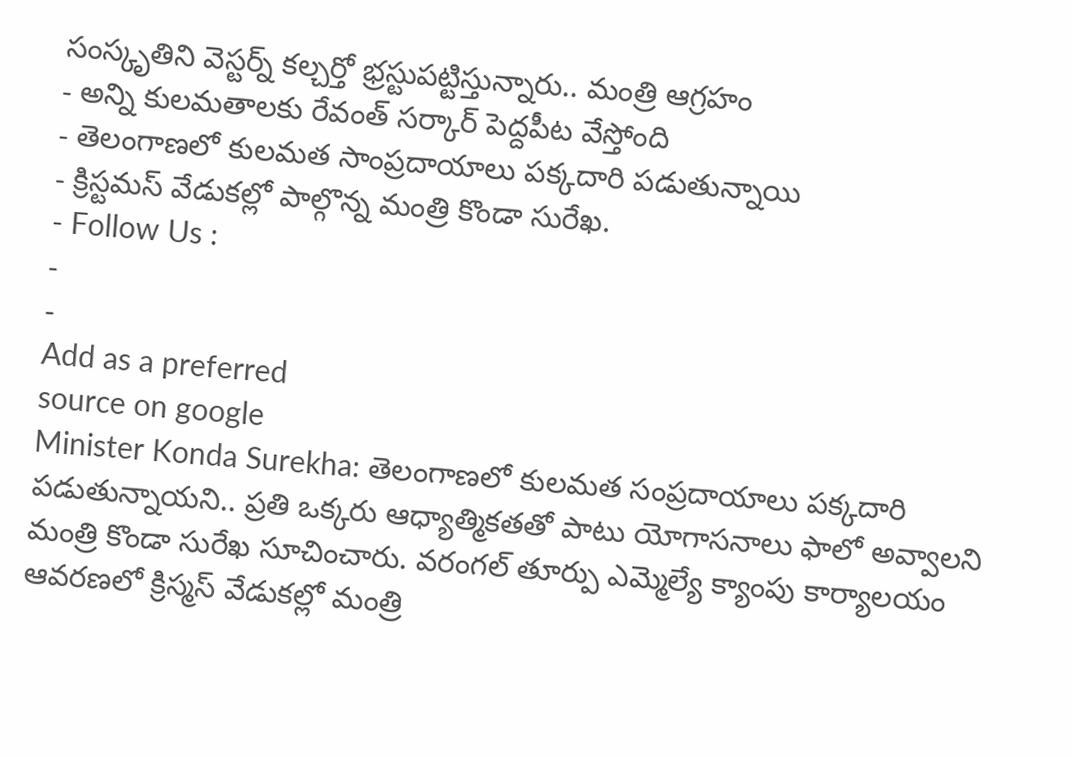సంస్కృతిని వెస్టర్న్ కల్చర్తో భ్రస్టుపట్టిస్తున్నారు.. మంత్రి ఆగ్రహం
- అన్ని కులమతాలకు రేవంత్ సర్కార్ పెద్దపీట వేస్తోంది
- తెలంగాణలో కులమత సాంప్రదాయాలు పక్కదారి పడుతున్నాయి
- క్రిస్టమస్ వేడుకల్లో పాల్గొన్న మంత్రి కొండా సురేఖ.
- Follow Us :
-
-
Add as a preferred
source on google
Minister Konda Surekha: తెలంగాణలో కులమత సంప్రదాయాలు పక్కదారి పడుతున్నాయని.. ప్రతి ఒక్కరు ఆధ్యాత్మికతతో పాటు యోగాసనాలు ఫాలో అవ్వాలని మంత్రి కొండా సురేఖ సూచించారు. వరంగల్ తూర్పు ఎమ్మెల్యే క్యాంపు కార్యాలయం ఆవరణలో క్రిస్మస్ వేడుకల్లో మంత్రి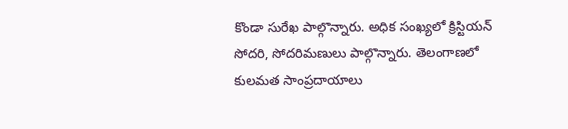కొండా సురేఖ పాల్గొన్నారు. అధిక సంఖ్యలో క్రిస్టియన్ సోదరి, సోదరిమణులు పాల్గొన్నారు. తెలంగాణలో కులమత సాంప్రదాయాలు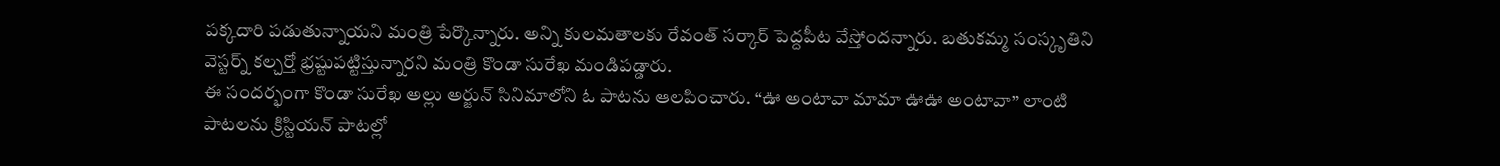పక్కదారి పడుతున్నాయని మంత్రి పేర్కొన్నారు. అన్ని కులమతాలకు రేవంత్ సర్కార్ పెద్దపీట వేస్తోందన్నారు. బతుకమ్మ సంస్కృతిని వెస్టర్న్ కల్చర్తో భ్రష్టుపట్టిస్తున్నారని మంత్రి కొండా సురేఖ మండిపడ్డారు.
ఈ సందర్భంగా కొండా సురేఖ అల్లు అర్జున్ సినిమాలోని ఓ పాటను ఆలపించారు. “ఊ అంటావా మామా ఊఊ అంటావా” లాంటి పాటలను క్రిస్టియన్ పాటల్లో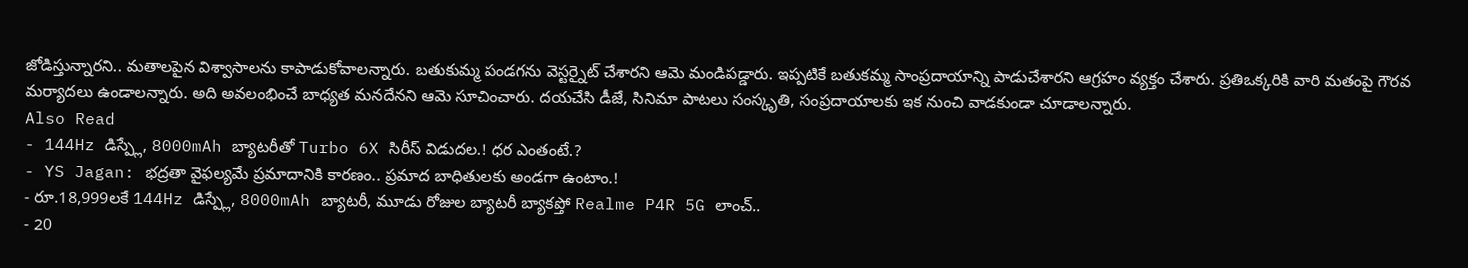జోడిస్తున్నారని.. మతాలపైన విశ్వాసాలను కాపాడుకోవాలన్నారు. బతుకుమ్మ పండగను వెస్టర్నైట్ చేశారని ఆమె మండిపడ్డారు. ఇప్పటికే బతుకమ్మ సాంప్రదాయాన్ని పాడుచేశారని ఆగ్రహం వ్యక్తం చేశారు. ప్రతిఒక్కరికి వారి మతంపై గౌరవ మర్యాదలు ఉండాలన్నారు. అది అవలంభించే బాధ్యత మనదేనని ఆమె సూచించారు. దయచేసి డీజే, సినిమా పాటలు సంస్కృతి, సంప్రదాయాలకు ఇక నుంచి వాడకుండా చూడాలన్నారు.
Also Read
- 144Hz డిస్ప్లే, 8000mAh బ్యాటరీతో Turbo 6X సిరీస్ విడుదల.! ధర ఎంతంటే.?
- YS Jagan: భద్రతా వైఫల్యమే ప్రమాదానికి కారణం.. ప్రమాద బాధితులకు అండగా ఉంటాం.!
- రూ.18,999లకే 144Hz డిస్ప్లే, 8000mAh బ్యాటరీ, మూడు రోజుల బ్యాటరీ బ్యాకప్తో Realme P4R 5G లాంచ్..
- 20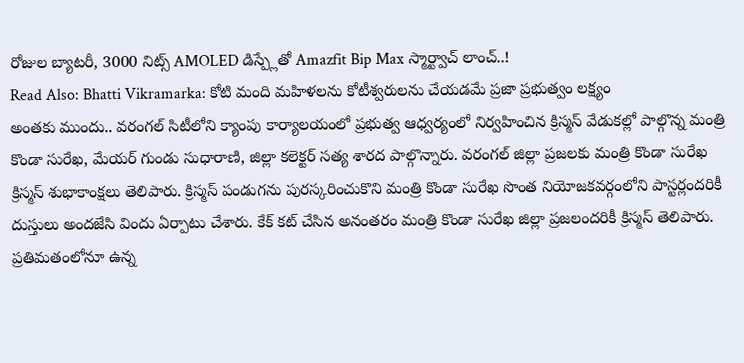రోజుల బ్యాటరీ, 3000 నిట్స్ AMOLED డిస్ప్లేతో Amazfit Bip Max స్మార్ట్వాచ్ లాంచ్..!
Read Also: Bhatti Vikramarka: కోటి మంది మహిళలను కోటీశ్వరులను చేయడమే ప్రజా ప్రభుత్వం లక్ష్యం
అంతకు ముందు.. వరంగల్ సిటీలోని క్యాంపు కార్యాలయంలో ప్రభుత్వ ఆధ్వర్యంలో నిర్వహించిన క్రిస్మస్ వేడుకల్లో పాల్గొన్న మంత్రి కొండా సురేఖ, మేయర్ గుండు సుధారాణి, జిల్లా కలెక్టర్ సత్య శారద పాల్గొన్నారు. వరంగల్ జిల్లా ప్రజలకు మంత్రి కొండా సురేఖ క్రిస్మస్ శుభాకాంక్షలు తెలిపారు. క్రిస్మస్ పండుగను పురస్కరించుకొని మంత్రి కొండా సురేఖ సొంత నియోజకవర్గంలోని పాస్టర్లందరికీ దుస్తులు అందజేసి విందు ఏర్పాటు చేశారు. కేక్ కట్ చేసిన అనంతరం మంత్రి కొండా సురేఖ జిల్లా ప్రజలందరికీ క్రిస్మస్ తెలిపారు. ప్రతిమతంలోనూ ఉన్న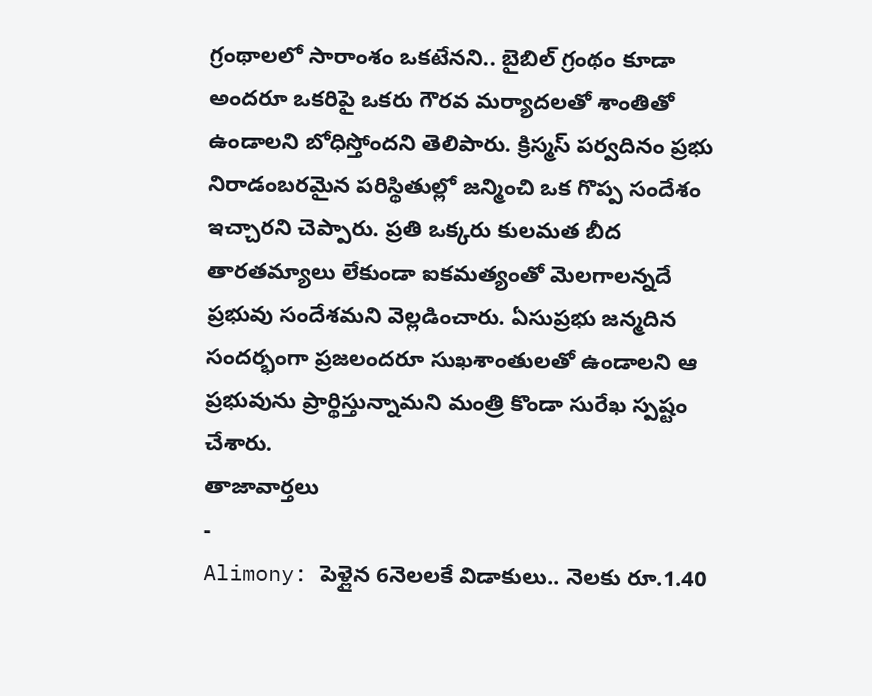గ్రంథాలలో సారాంశం ఒకటేనని.. బైబిల్ గ్రంథం కూడా అందరూ ఒకరిపై ఒకరు గౌరవ మర్యాదలతో శాంతితో ఉండాలని బోధిస్తోందని తెలిపారు. క్రిస్మస్ పర్వదినం ప్రభు నిరాడంబరమైన పరిస్థితుల్లో జన్మించి ఒక గొప్ప సందేశం ఇచ్చారని చెప్పారు. ప్రతి ఒక్కరు కులమత బీద తారతమ్యాలు లేకుండా ఐకమత్యంతో మెలగాలన్నదే ప్రభువు సందేశమని వెల్లడించారు. ఏసుప్రభు జన్మదిన సందర్భంగా ప్రజలందరూ సుఖశాంతులతో ఉండాలని ఆ ప్రభువును ప్రార్థిస్తున్నామని మంత్రి కొండా సురేఖ స్పష్టం చేశారు.
తాజావార్తలు
-
Alimony: పెళ్లైన 6నెలలకే విడాకులు.. నెలకు రూ.1.40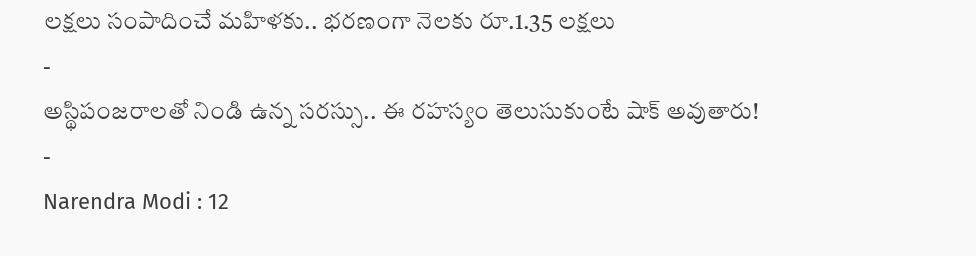లక్షలు సంపాదించే మహిళకు.. భరణంగా నెలకు రూ.1.35 లక్షలు
-
అస్థిపంజరాలతో నిండి ఉన్న సరస్సు.. ఈ రహస్యం తెలుసుకుంటే షాక్ అవుతారు!
-
Narendra Modi : 12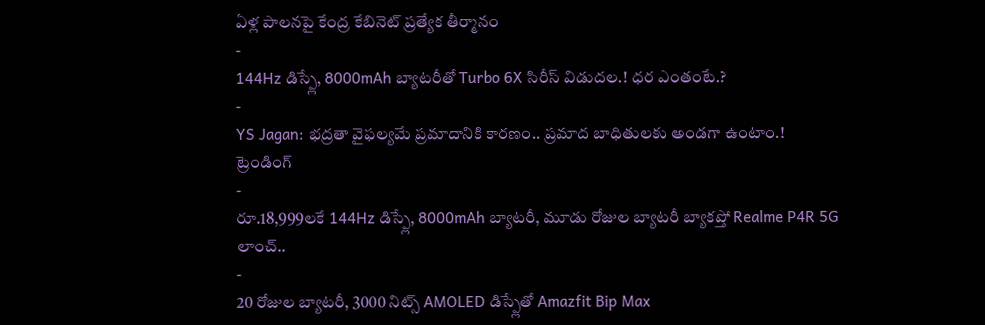ఏళ్ల పాలనపై కేంద్ర కేబినెట్ ప్రత్యేక తీర్మానం
-
144Hz డిస్ప్లే, 8000mAh బ్యాటరీతో Turbo 6X సిరీస్ విడుదల.! ధర ఎంతంటే.?
-
YS Jagan: భద్రతా వైఫల్యమే ప్రమాదానికి కారణం.. ప్రమాద బాధితులకు అండగా ఉంటాం.!
ట్రెండింగ్
-
రూ.18,999లకే 144Hz డిస్ప్లే, 8000mAh బ్యాటరీ, మూడు రోజుల బ్యాటరీ బ్యాకప్తో Realme P4R 5G లాంచ్..
-
20 రోజుల బ్యాటరీ, 3000 నిట్స్ AMOLED డిస్ప్లేతో Amazfit Bip Max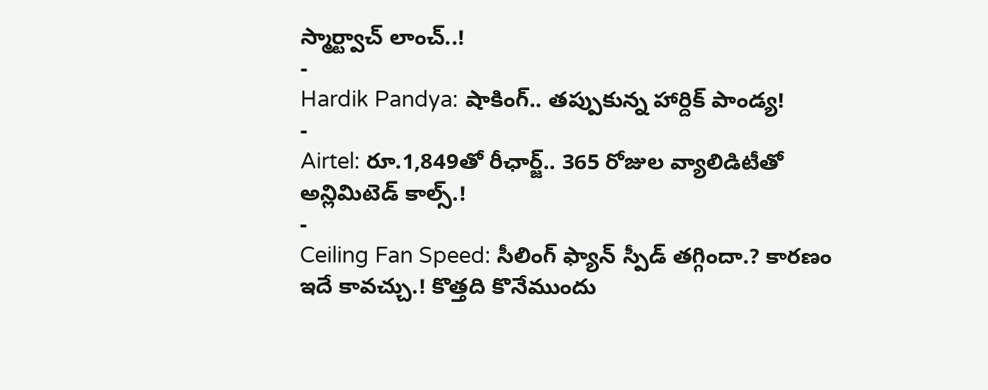స్మార్ట్వాచ్ లాంచ్..!
-
Hardik Pandya: షాకింగ్.. తప్పుకున్న హార్దిక్ పాండ్య!
-
Airtel: రూ.1,849తో రీఛార్జ్.. 365 రోజుల వ్యాలిడిటీతో అన్లిమిటెడ్ కాల్స్.!
-
Ceiling Fan Speed: సీలింగ్ ఫ్యాన్ స్పీడ్ తగ్గిందా.? కారణం ఇదే కావచ్చు.! కొత్తది కొనేముందు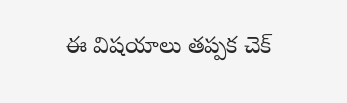ఈ విషయాలు తప్పక చెక్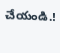చేయండి.!